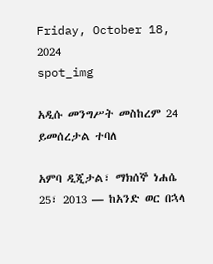Friday, October 18, 2024
spot_img

አዲሱ መንግሥት መስከረም 24 ይመሰረታል ተባለ

አምባ ዲጂታል፣ ማክሰኞ ነሐሴ 25፣ 2013 ― ከአንድ ወር በኋላ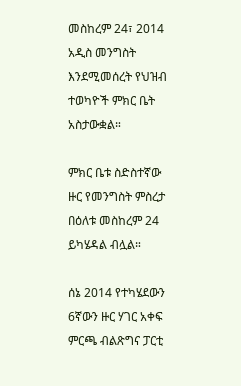መስከረም 24፣ 2014 አዲስ መንግስት እንደሚመሰረት የህዝብ ተወካዮች ምክር ቤት አስታውቋል።

ምክር ቤቱ ስድስተኛው ዙር የመንግስት ምስረታ በዕለቱ መስከረም 24 ይካሄዳል ብሏል።

ሰኔ 2014 የተካሄደውን 6ኛውን ዙር ሃገር አቀፍ ምርጫ ብልጽግና ፓርቲ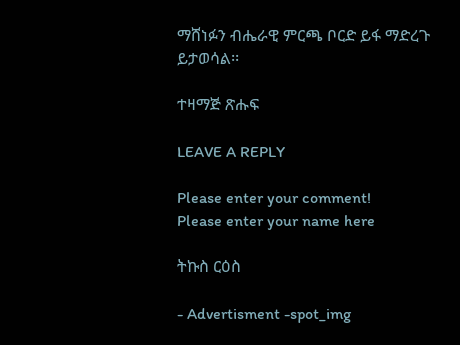ማሸነፉን ብሔራዊ ምርጫ ቦርድ ይፋ ማድረጉ ይታወሳል፡፡

ተዛማጅ ጽሑፍ

LEAVE A REPLY

Please enter your comment!
Please enter your name here

ትኩስ ርዕስ

- Advertisment -spot_img